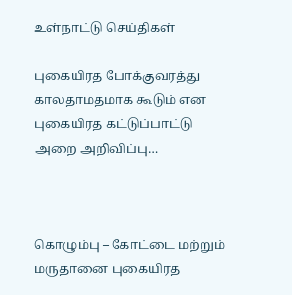உள்நாட்டு செய்திகள்

புகையிரத போக்குவரத்து காலதாமதமாக கூடும் என புகையிரத கட்டுப்பாட்டு அறை அறிவிப்பு…



கொழும்பு – கோட்டை மற்றும் மருதானை புகையிரத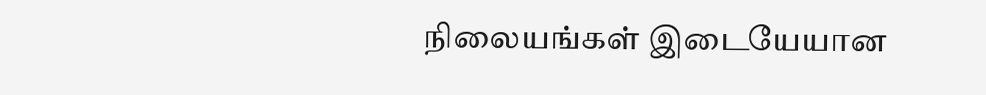நிலையங்கள் இடையேயான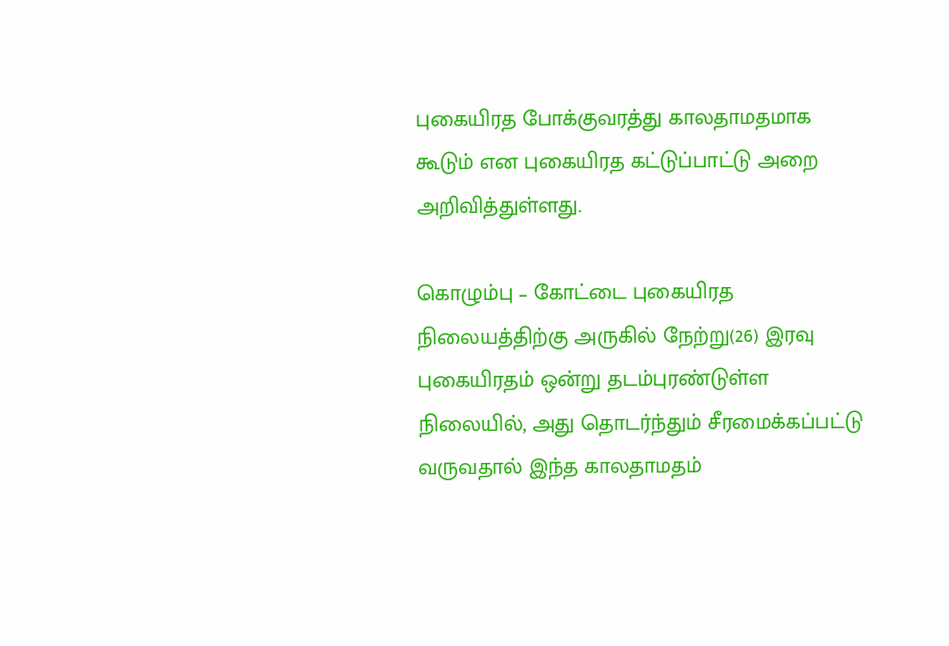புகையிரத போக்குவரத்து காலதாமதமாக கூடும் என புகையிரத கட்டுப்பாட்டு அறை அறிவித்துள்ளது.

கொழும்பு – கோட்டை புகையிரத நிலையத்திற்கு அருகில் நேற்று(26) இரவு புகையிரதம் ஒன்று தடம்புரண்டுள்ள நிலையில், அது தொடர்ந்தும் சீரமைக்கப்பட்டு வருவதால் இந்த காலதாமதம்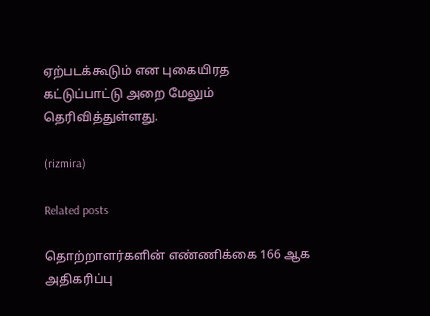ஏற்படக்கூடும் என புகையிரத கட்டுப்பாட்டு அறை மேலும் தெரிவித்துள்ளது.

(rizmira)

Related posts

தொற்றாளர்களின் எண்ணிக்கை 166 ஆக அதிகரிப்பு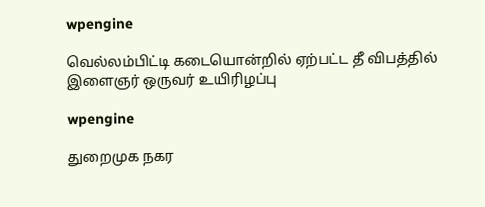wpengine

வெல்லம்பிட்டி கடையொன்றில் ஏற்பட்ட தீ விபத்தில் இளைஞர் ஒருவர் உயிரிழப்பு

wpengine

துறைமுக நகர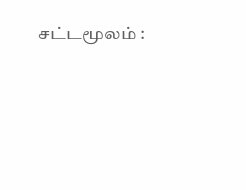சட்டமூலம் :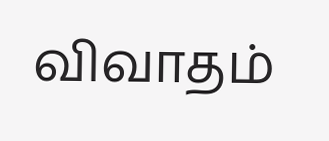விவாதம்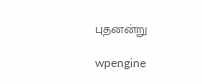புதனன்று

wpengine